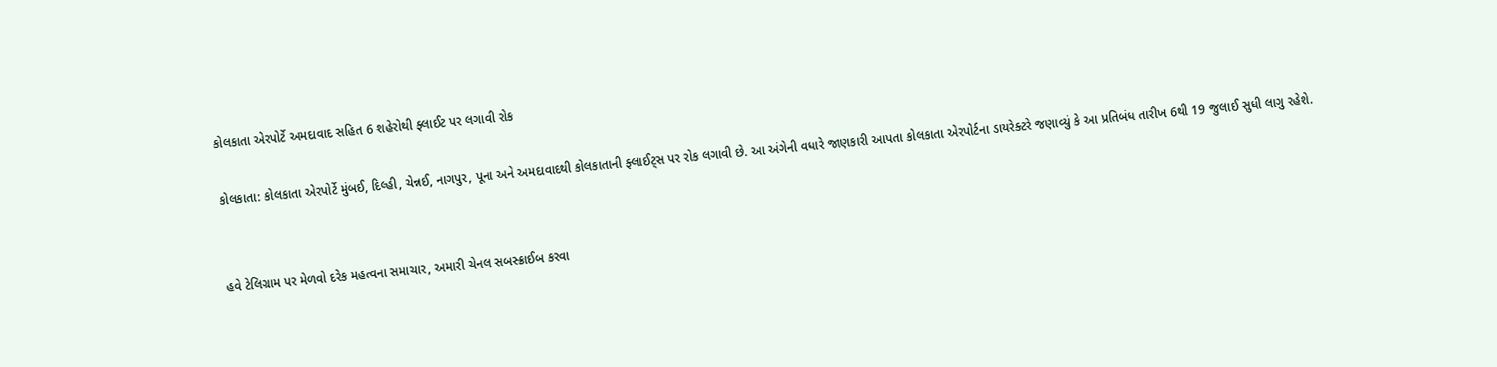કોલકાતા એરપોર્ટે અમદાવાદ સહિત 6 શહેરોથી ફ્લાઈટ પર લગાવી રોક

કોલકાતા: કોલકાતા એરપોર્ટે મુંબઈ, દિલ્હી, ચેન્નઈ, નાગપુર, પૂના અને અમદાવાદથી કોલકાતાની ફ્લાઈટ્સ પર રોક લગાવી છે. આ અંગેની વધારે જાણકારી આપતા કોલકાતા એરપોર્ટના ડાયરેક્ટરે જણાવ્યું કે આ પ્રતિબંધ તારીખ 6થી 19 જુલાઈ સુધી લાગુ રહેશે.


હવે ટેલિગ્રામ પર મેળવો દરેક મહત્વના સમાચાર, અમારી ચેનલ સબસ્ક્રાઈબ કરવા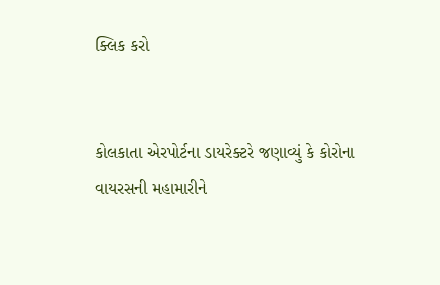ક્લિક કરો


કોલકાતા એરપોર્ટના ડાયરેક્ટરે જણાવ્યું કે કોરોના વાયરસની મહામારીને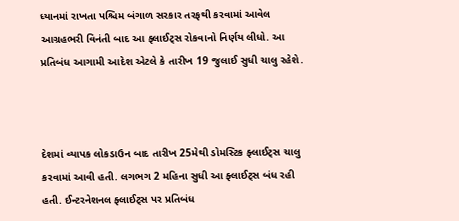ધ્યાનમાં રાખતા પશ્ચિમ બંગાળ સરકાર તરફથી કરવામાં આવેલ આગ્રહભરી વિનંતી બાદ આ ફ્લાઈટ્સ રોકવાનો નિર્ણય લીધો. આ પ્રતિબંધ આગામી આદેશ એટલે કે તારીખ 19 જુલાઈ સુધી ચાલુ રહેશે.



દેશમાં વ્યાપક લોકડાઉન બાદ તારીખ 25મેથી ડોમસ્ટિક ફ્લાઈટ્સ ચાલુ કરવામાં આવી હતી. લગભગ 2 મહિના સુધી આ ફ્લાઈટ્સ બંધ રહી હતી. ઈન્ટરનેશનલ ફ્લાઈટ્સ પર પ્રતિબંધ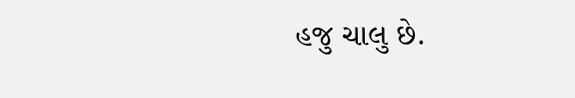હજુ ચાલુ છે.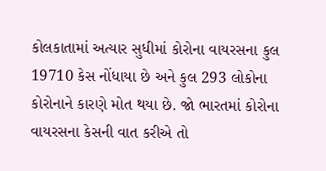કોલકાતામાં અત્યાર સુધીમાં કોરોના વાયરસના કુલ 19710 કેસ નોંધાયા છે અને કુલ 293 લોકોના કોરોનાને કારણે મોત થયા છે. જો ભારતમાં કોરોના વાયરસના કેસની વાત કરીએ તો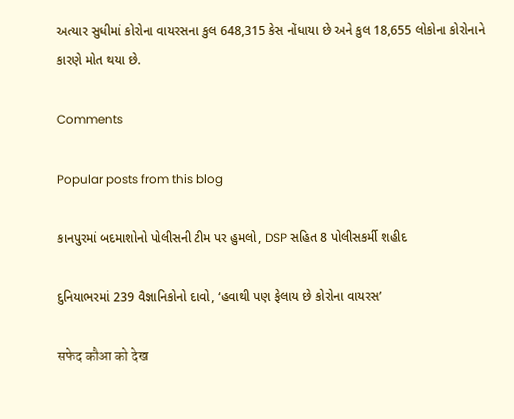અત્યાર સુધીમાં કોરોના વાયરસના કુલ 648,315 કેસ નોંધાયા છે અને કુલ 18,655 લોકોના કોરોનાને કારણે મોત થયા છે.

Comments

Popular posts from this blog

કાનપુરમાં બદમાશોનો પોલીસની ટીમ પર હુમલો, DSP સહિત 8 પોલીસકર્મી શહીદ

દુનિયાભરમાં 239 વૈજ્ઞાનિકોનો દાવો, ‘હવાથી પણ ફેલાય છે કોરોના વાયરસ’

सफेद कौआ को देख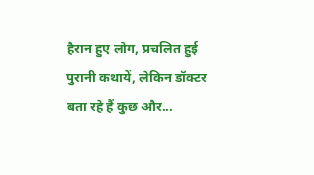हैरान हुए लोग, प्रचलित हुई पुरानी कथायें, लेकिन डॉक्टर बता रहे हैं कुछ और...